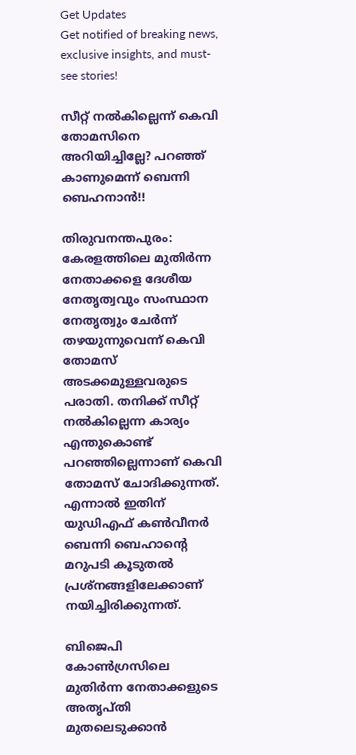Get Updates
Get notified of breaking news, exclusive insights, and must-see stories!

സീറ്റ് നല്‍കില്ലെന്ന് കെവി തോമസിനെ അറിയിച്ചില്ലേ? പറഞ്ഞ് കാണുമെന്ന് ബെന്നി ബെഹനാന്‍!!

തിരുവനന്തപുരം: കേരളത്തിലെ മുതിര്‍ന്ന നേതാക്കളെ ദേശീയ നേതൃത്വവും സംസ്ഥാന നേതൃത്വും ചേര്‍ന്ന് തഴയുന്നുവെന്ന് കെവി തോമസ് അടക്കമുള്ളവരുടെ പരാതി. തനിക്ക് സീറ്റ് നല്‍കില്ലെന്ന കാര്യം എന്തുകൊണ്ട് പറഞ്ഞില്ലെന്നാണ് കെവി തോമസ് ചോദിക്കുന്നത്. എന്നാല്‍ ഇതിന് യുഡിഎഫ് കണ്‍വീനര്‍ ബെന്നി ബെഹാന്റെ മറുപടി കൂടുതല്‍ പ്രശ്‌നങ്ങളിലേക്കാണ് നയിച്ചിരിക്കുന്നത്.

ബിജെപി കോണ്‍ഗ്രസിലെ മുതിര്‍ന്ന നേതാക്കളുടെ അതൃപ്തി മുതലെടുക്കാന്‍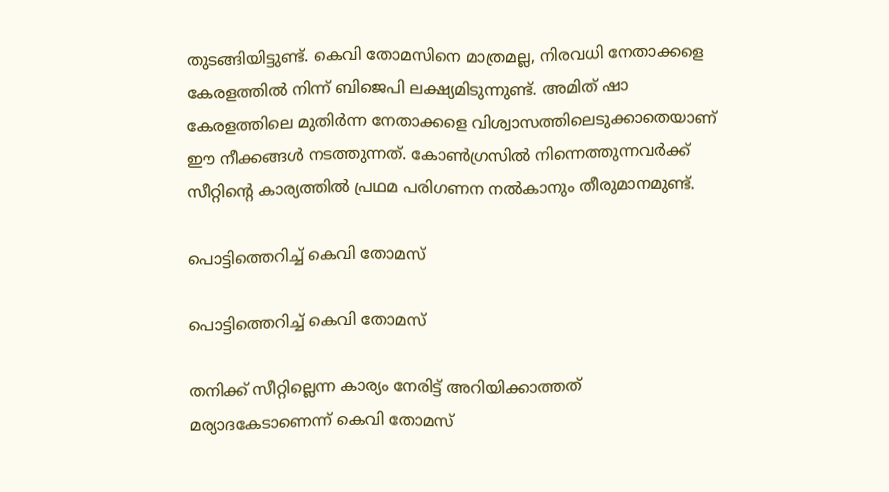തുടങ്ങിയിട്ടുണ്ട്. കെവി തോമസിനെ മാത്രമല്ല, നിരവധി നേതാക്കളെ കേരളത്തില്‍ നിന്ന് ബിജെപി ലക്ഷ്യമിടുന്നുണ്ട്. അമിത് ഷാ കേരളത്തിലെ മുതിര്‍ന്ന നേതാക്കളെ വിശ്വാസത്തിലെടുക്കാതെയാണ് ഈ നീക്കങ്ങള്‍ നടത്തുന്നത്. കോണ്‍ഗ്രസില്‍ നിന്നെത്തുന്നവര്‍ക്ക് സീറ്റിന്റെ കാര്യത്തില്‍ പ്രഥമ പരിഗണന നല്‍കാനും തീരുമാനമുണ്ട്.

പൊട്ടിത്തെറിച്ച് കെവി തോമസ്

പൊട്ടിത്തെറിച്ച് കെവി തോമസ്

തനിക്ക് സീറ്റില്ലെന്ന കാര്യം നേരിട്ട് അറിയിക്കാത്തത് മര്യാദകേടാണെന്ന് കെവി തോമസ്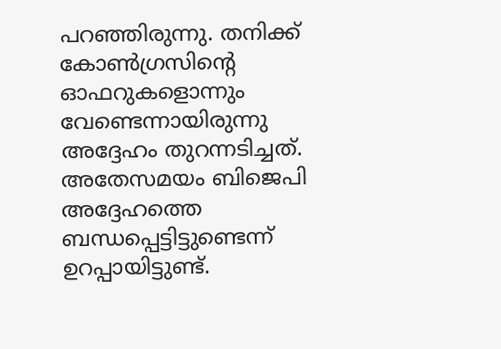പറഞ്ഞിരുന്നു. തനിക്ക് കോണ്‍ഗ്രസിന്റെ ഓഫറുകളൊന്നും വേണ്ടെന്നായിരുന്നു അദ്ദേഹം തുറന്നടിച്ചത്. അതേസമയം ബിജെപി അദ്ദേഹത്തെ ബന്ധപ്പെട്ടിട്ടുണ്ടെന്ന് ഉറപ്പായിട്ടുണ്ട്.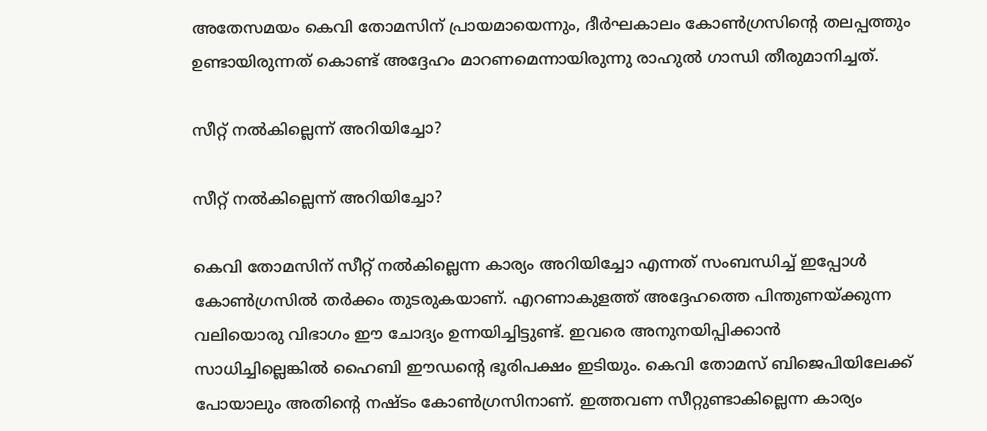അതേസമയം കെവി തോമസിന് പ്രായമായെന്നും, ദീര്‍ഘകാലം കോണ്‍ഗ്രസിന്റെ തലപ്പത്തും ഉണ്ടായിരുന്നത് കൊണ്ട് അദ്ദേഹം മാറണമെന്നായിരുന്നു രാഹുല്‍ ഗാന്ധി തീരുമാനിച്ചത്.

സീറ്റ് നല്‍കില്ലെന്ന് അറിയിച്ചോ?

സീറ്റ് നല്‍കില്ലെന്ന് അറിയിച്ചോ?

കെവി തോമസിന് സീറ്റ് നല്‍കില്ലെന്ന കാര്യം അറിയിച്ചോ എന്നത് സംബന്ധിച്ച് ഇപ്പോള്‍ കോണ്‍ഗ്രസില്‍ തര്‍ക്കം തുടരുകയാണ്. എറണാകുളത്ത് അദ്ദേഹത്തെ പിന്തുണയ്ക്കുന്ന വലിയൊരു വിഭാഗം ഈ ചോദ്യം ഉന്നയിച്ചിട്ടുണ്ട്. ഇവരെ അനുനയിപ്പിക്കാന്‍ സാധിച്ചില്ലെങ്കില്‍ ഹൈബി ഈഡന്റെ ഭൂരിപക്ഷം ഇടിയും. കെവി തോമസ് ബിജെപിയിലേക്ക് പോയാലും അതിന്റെ നഷ്ടം കോണ്‍ഗ്രസിനാണ്. ഇത്തവണ സീറ്റുണ്ടാകില്ലെന്ന കാര്യം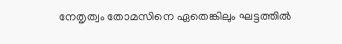നേതൃത്വം തോമസിനെ ഏതെങ്കിലും ഘട്ടത്തില്‍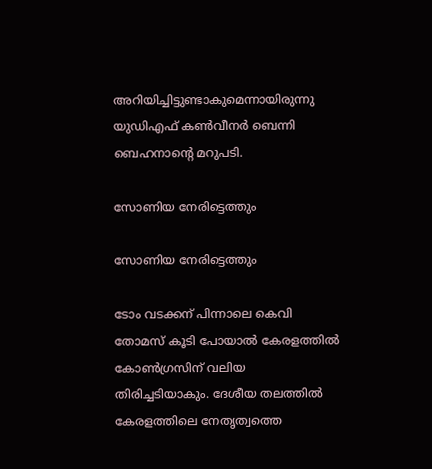അറിയിച്ചിട്ടുണ്ടാകുമെന്നായിരുന്നു യുഡിഎഫ് കണ്‍വീനര്‍ ബെന്നി ബെഹനാന്റെ മറുപടി.

സോണിയ നേരിട്ടെത്തും

സോണിയ നേരിട്ടെത്തും

ടോം വടക്കന് പിന്നാലെ കെവി തോമസ് കൂടി പോയാല്‍ കേരളത്തില്‍ കോണ്‍ഗ്രസിന് വലിയ തിരിച്ചടിയാകും. ദേശീയ തലത്തില്‍ കേരളത്തിലെ നേതൃത്വത്തെ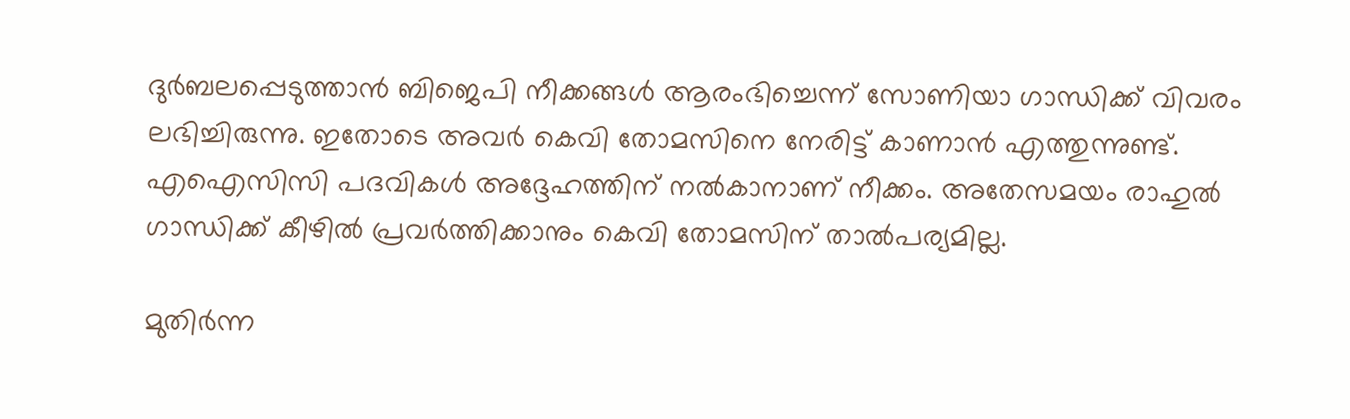ദുര്‍ബലപ്പെടുത്താന്‍ ബിജെപി നീക്കങ്ങള്‍ ആരംഭിച്ചെന്ന് സോണിയാ ഗാന്ധിക്ക് വിവരം ലഭിച്ചിരുന്നു. ഇതോടെ അവര്‍ കെവി തോമസിനെ നേരിട്ട് കാണാന്‍ എത്തുന്നുണ്ട്. എഐസിസി പദവികള്‍ അദ്ദേഹത്തിന് നല്‍കാനാണ് നീക്കം. അതേസമയം രാഹുല്‍ ഗാന്ധിക്ക് കീഴില്‍ പ്രവര്‍ത്തിക്കാനും കെവി തോമസിന് താല്‍പര്യമില്ല.

മുതിര്‍ന്ന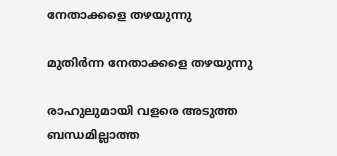നേതാക്കളെ തഴയുന്നു

മുതിര്‍ന്ന നേതാക്കളെ തഴയുന്നു

രാഹുലുമായി വളരെ അടുത്ത ബന്ധമില്ലാത്ത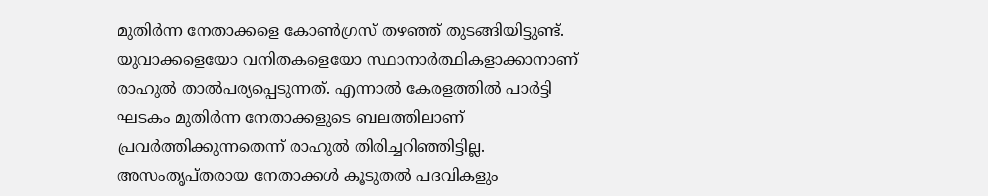മുതിര്‍ന്ന നേതാക്കളെ കോണ്‍ഗ്രസ് തഴഞ്ഞ് തുടങ്ങിയിട്ടുണ്ട്. യുവാക്കളെയോ വനിതകളെയോ സ്ഥാനാര്‍ത്ഥികളാക്കാനാണ് രാഹുല്‍ താല്‍പര്യപ്പെടുന്നത്. എന്നാല്‍ കേരളത്തില്‍ പാര്‍ട്ടി ഘടകം മുതിര്‍ന്ന നേതാക്കളുടെ ബലത്തിലാണ് പ്രവര്‍ത്തിക്കുന്നതെന്ന് രാഹുല്‍ തിരിച്ചറിഞ്ഞിട്ടില്ല. അസംതൃപ്തരായ നേതാക്കള്‍ കൂടുതല്‍ പദവികളും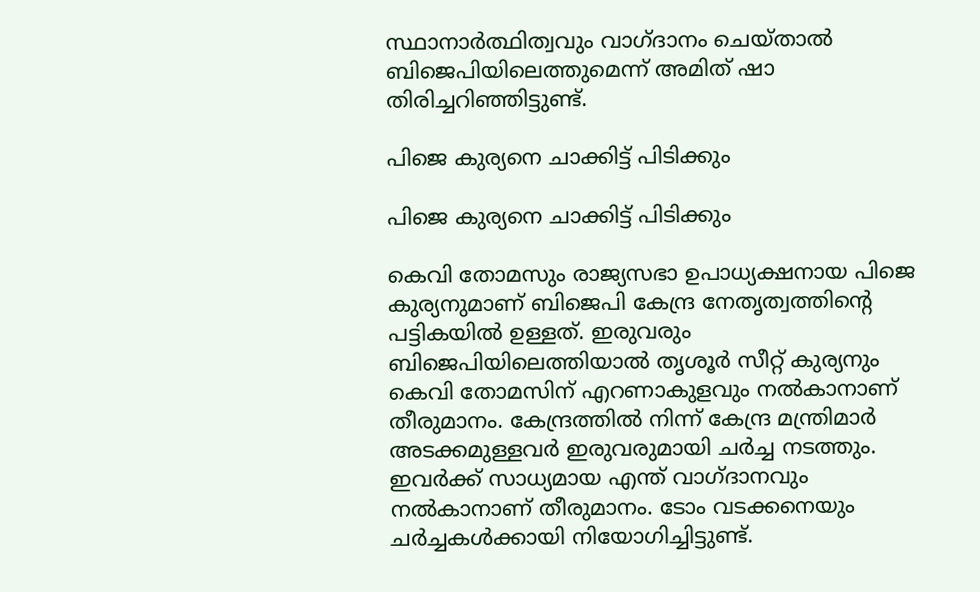സ്ഥാനാര്‍ത്ഥിത്വവും വാഗ്ദാനം ചെയ്താല്‍ ബിജെപിയിലെത്തുമെന്ന് അമിത് ഷാ തിരിച്ചറിഞ്ഞിട്ടുണ്ട്.

പിജെ കുര്യനെ ചാക്കിട്ട് പിടിക്കും

പിജെ കുര്യനെ ചാക്കിട്ട് പിടിക്കും

കെവി തോമസും രാജ്യസഭാ ഉപാധ്യക്ഷനായ പിജെ കുര്യനുമാണ് ബിജെപി കേന്ദ്ര നേതൃത്വത്തിന്റെ പട്ടികയില്‍ ഉള്ളത്. ഇരുവരും ബിജെപിയിലെത്തിയാല്‍ തൃശൂര്‍ സീറ്റ് കുര്യനും കെവി തോമസിന് എറണാകുളവും നല്‍കാനാണ് തീരുമാനം. കേന്ദ്രത്തില്‍ നിന്ന് കേന്ദ്ര മന്ത്രിമാര്‍ അടക്കമുള്ളവര്‍ ഇരുവരുമായി ചര്‍ച്ച നടത്തും. ഇവര്‍ക്ക് സാധ്യമായ എന്ത് വാഗ്ദാനവും നല്‍കാനാണ് തീരുമാനം. ടോം വടക്കനെയും ചര്‍ച്ചകള്‍ക്കായി നിയോഗിച്ചിട്ടുണ്ട്.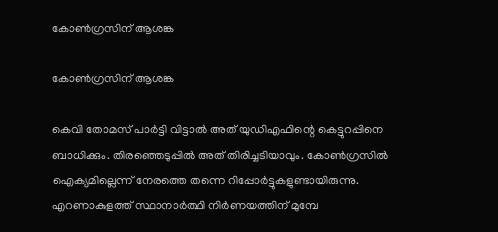കോണ്‍ഗ്രസിന് ആശങ്ക

കോണ്‍ഗ്രസിന് ആശങ്ക

കെവി തോമസ് പാര്‍ട്ടി വിട്ടാല്‍ അത് യുഡിഎഫിന്റെ കെട്ടുറപ്പിനെ ബാധിക്കും. തിരഞ്ഞെടുപ്പില്‍ അത് തിരിച്ചടിയാവും. കോണ്‍ഗ്രസില്‍ ഐക്യമില്ലെന്ന് നേരത്തെ തന്നെ റിപ്പോര്‍ട്ടുകളുണ്ടായിരുന്നു. എറണാകുളത്ത് സ്ഥാനാര്‍ത്ഥി നിര്‍ണയത്തിന് മുമ്പേ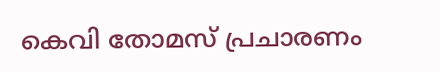കെവി തോമസ് പ്രചാരണം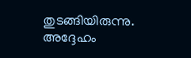തുടങ്ങിയിരുന്നു. അദ്ദേഹം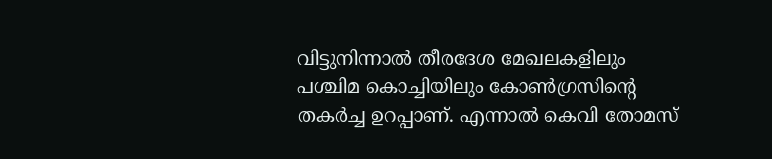വിട്ടുനിന്നാല്‍ തീരദേശ മേഖലകളിലും പശ്ചിമ കൊച്ചിയിലും കോണ്‍ഗ്രസിന്റെ തകര്‍ച്ച ഉറപ്പാണ്. എന്നാല്‍ കെവി തോമസ്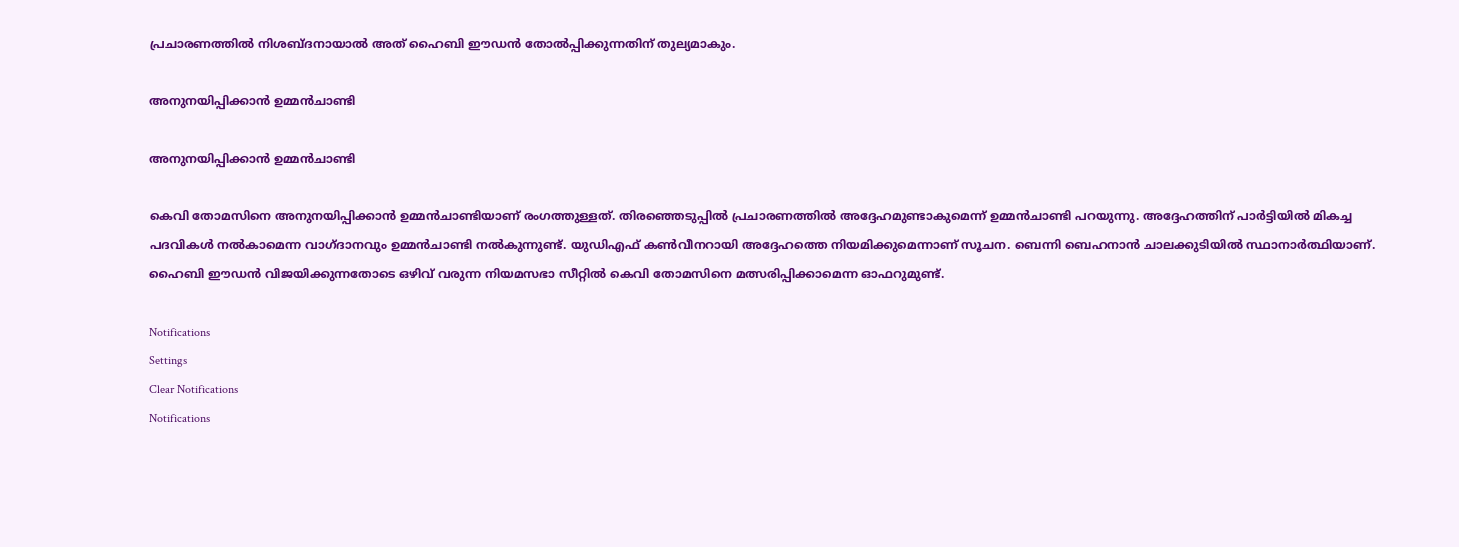പ്രചാരണത്തില്‍ നിശബ്ദനായാല്‍ അത് ഹൈബി ഈഡന്‍ തോല്‍പ്പിക്കുന്നതിന് തുല്യമാകും.

അനുനയിപ്പിക്കാന്‍ ഉമ്മന്‍ചാണ്ടി

അനുനയിപ്പിക്കാന്‍ ഉമ്മന്‍ചാണ്ടി

കെവി തോമസിനെ അനുനയിപ്പിക്കാന്‍ ഉമ്മന്‍ചാണ്ടിയാണ് രംഗത്തുള്ളത്. തിരഞ്ഞെടുപ്പില്‍ പ്രചാരണത്തില്‍ അദ്ദേഹമുണ്ടാകുമെന്ന് ഉമ്മന്‍ചാണ്ടി പറയുന്നു. അദ്ദേഹത്തിന് പാര്‍ട്ടിയില്‍ മികച്ച പദവികള്‍ നല്‍കാമെന്ന വാഗ്ദാനവും ഉമ്മന്‍ചാണ്ടി നല്‍കുന്നുണ്ട്. യുഡിഎഫ് കണ്‍വീനറായി അദ്ദേഹത്തെ നിയമിക്കുമെന്നാണ് സൂചന. ബെന്നി ബെഹനാന്‍ ചാലക്കുടിയില്‍ സ്ഥാനാര്‍ത്ഥിയാണ്. ഹൈബി ഈഡന്‍ വിജയിക്കുന്നതോടെ ഒഴിവ് വരുന്ന നിയമസഭാ സീറ്റില്‍ കെവി തോമസിനെ മത്സരിപ്പിക്കാമെന്ന ഓഫറുമുണ്ട്.

Notifications
Settings
Clear Notifications
Notifications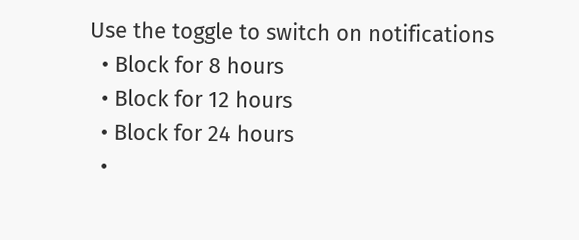Use the toggle to switch on notifications
  • Block for 8 hours
  • Block for 12 hours
  • Block for 24 hours
  •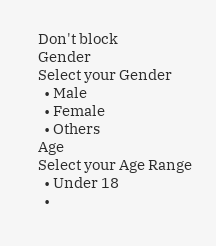Don't block
Gender
Select your Gender
  • Male
  • Female
  • Others
Age
Select your Age Range
  • Under 18
  •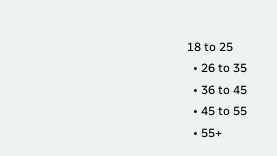18 to 25
  • 26 to 35
  • 36 to 45
  • 45 to 55
  • 55+